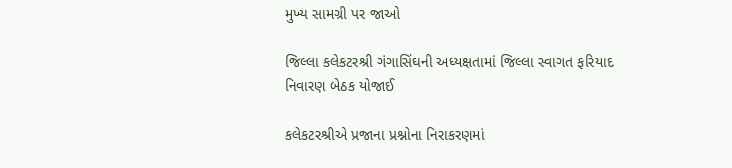મુખ્ય સામગ્રી પર જાઓ

જિલ્લા કલેકટરશ્રી ગંગાસિંઘની અધ્યક્ષતામાં જિલ્લા સ્વાગત ફરિયાદ નિવારણ બેઠક યોજાઈ

કલેકટરશ્રીએ પ્રજાના પ્રશ્નોના નિરાકરણમાં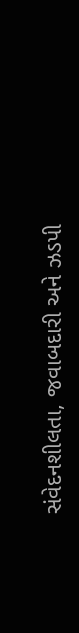સંવેદનશીલતા, જવાબદારી અને ઝડપી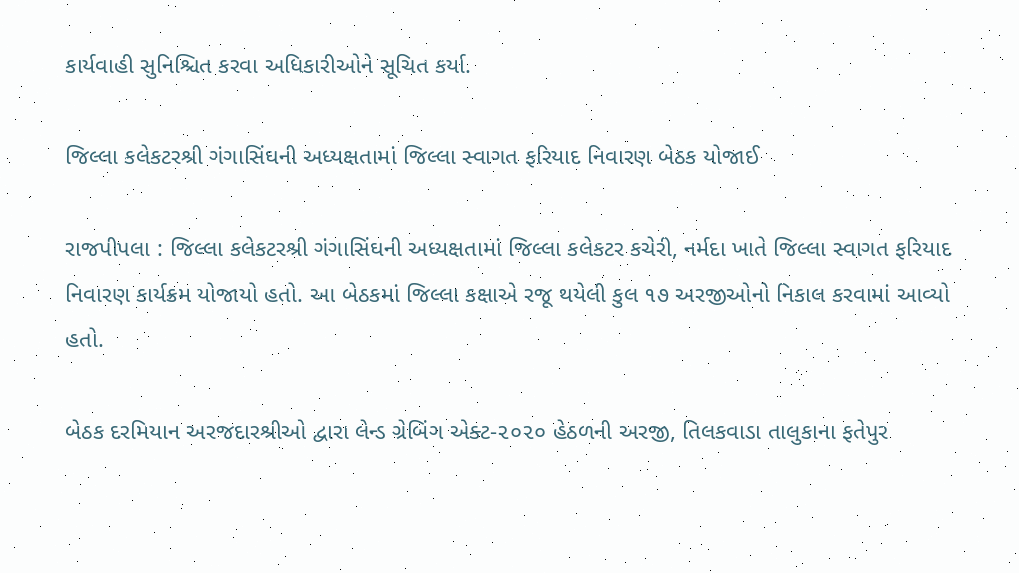કાર્યવાહી સુનિશ્ચિત કરવા અધિકારીઓને સૂચિત કર્યા.

જિલ્લા કલેકટરશ્રી ગંગાસિંઘની અધ્યક્ષતામાં જિલ્લા સ્વાગત ફરિયાદ નિવારણ બેઠક યોજાઈ

રાજપીપલા : જિલ્લા કલેકટરશ્રી ગંગાસિંઘની અધ્યક્ષતામાં જિલ્લા કલેકટર કચેરી, નર્મદા ખાતે જિલ્લા સ્વાગત ફરિયાદ નિવારણ કાર્યક્રમ યોજાયો હતો. આ બેઠકમાં જિલ્લા કક્ષાએ રજૂ થયેલી કુલ ૧૭ અરજીઓનો નિકાલ કરવામાં આવ્યો હતો.

બેઠક દરમિયાન અરજદારશ્રીઓ દ્વારા લેન્ડ ગ્રેબિંગ એક્ટ-૨૦૨૦ હેઠળની અરજી, તિલકવાડા તાલુકાના ફતેપુર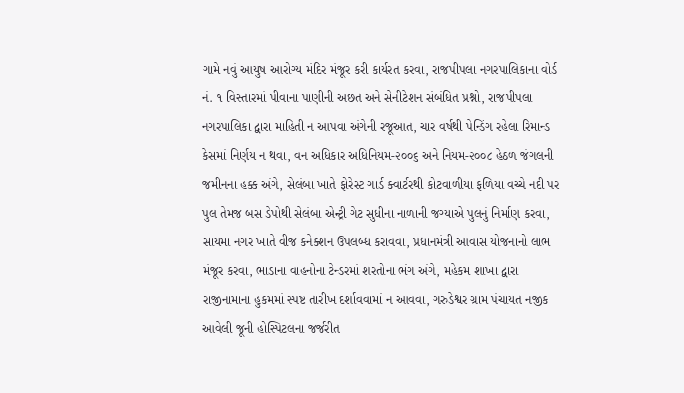ગામે નવું આયુષ આરોગ્ય મંદિર મંજૂર કરી કાર્યરત કરવા, રાજપીપલા નગરપાલિકાના વોર્ડ નં. ૧ વિસ્તારમાં પીવાના પાણીની અછત અને સેનીટેશન સંબંધિત પ્રશ્નો, રાજપીપલા નગરપાલિકા દ્વારા માહિતી ન આપવા અંગેની રજૂઆત, ચાર વર્ષથી પેન્ડિંગ રહેલા રિમાન્ડ કેસમાં નિર્ણય ન થવા, વન અધિકાર અધિનિયમ-૨૦૦૬ અને નિયમ-૨૦૦૮ હેઠળ જંગલની જમીનના હક્ક અંગે, સેલંબા ખાતે ફોરેસ્ટ ગાર્ડ ક્વાર્ટરથી કોટવાળીયા ફળિયા વચ્ચે નદી પર પુલ તેમજ બસ ડેપોથી સેલંબા એન્ટ્રી ગેટ સુધીના નાળાની જગ્યાએ પુલનું નિર્માણ કરવા, સાયમા નગર ખાતે વીજ કનેક્શન ઉપલબ્ધ કરાવવા, પ્રધાનમંત્રી આવાસ યોજનાનો લાભ મંજૂર કરવા, ભાડાના વાહનોના ટેન્ડરમાં શરતોના ભંગ અંગે, મહેકમ શાખા દ્વારા રાજીનામાના હુકમમાં સ્પષ્ટ તારીખ દર્શાવવામાં ન આવવા, ગરુડેશ્વર ગ્રામ પંચાયત નજીક આવેલી જૂની હોસ્પિટલના જર્જરીત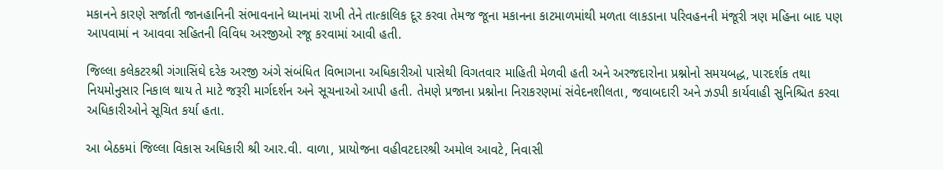મકાનને કારણે સર્જાતી જાનહાનિની સંભાવનાને ધ્યાનમાં રાખી તેને તાત્કાલિક દૂર કરવા તેમજ જૂના મકાનના કાટમાળમાંથી મળતા લાકડાના પરિવહનની મંજૂરી ત્રણ મહિના બાદ પણ આપવામાં ન આવવા સહિતની વિવિધ અરજીઓ રજૂ કરવામાં આવી હતી.

જિલ્લા કલેકટરશ્રી ગંગાસિંઘે દરેક અરજી અંગે સંબંધિત વિભાગના અધિકારીઓ પાસેથી વિગતવાર માહિતી મેળવી હતી અને અરજદારોના પ્રશ્નોનો સમયબદ્ધ, પારદર્શક તથા નિયમોનુસાર નિકાલ થાય તે માટે જરૂરી માર્ગદર્શન અને સૂચનાઓ આપી હતી. તેમણે પ્રજાના પ્રશ્નોના નિરાકરણમાં સંવેદનશીલતા, જવાબદારી અને ઝડપી કાર્યવાહી સુનિશ્ચિત કરવા અધિકારીઓને સૂચિત કર્યા હતા.

આ બેઠકમાં જિલ્લા વિકાસ અધિકારી શ્રી આર.વી. વાળા, પ્રાયોજના વહીવટદારશ્રી અમોલ આવટે, નિવાસી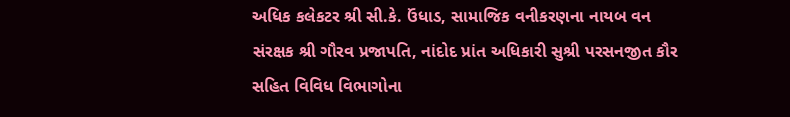અધિક કલેકટર શ્રી સી.કે. ઉંધાડ, સામાજિક વનીકરણના નાયબ વન સંરક્ષક શ્રી ગૌરવ પ્રજાપતિ, નાંદોદ પ્રાંત અધિકારી સુશ્રી પરસનજીત કૌર સહિત વિવિધ વિભાગોના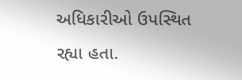અધિકારીઓ ઉપસ્થિત રહ્યા હતા.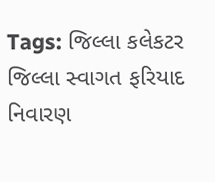Tags: જિલ્લા કલેકટર જિલ્લા સ્વાગત ફરિયાદ નિવારણ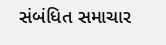સંબંધિત સમાચાર